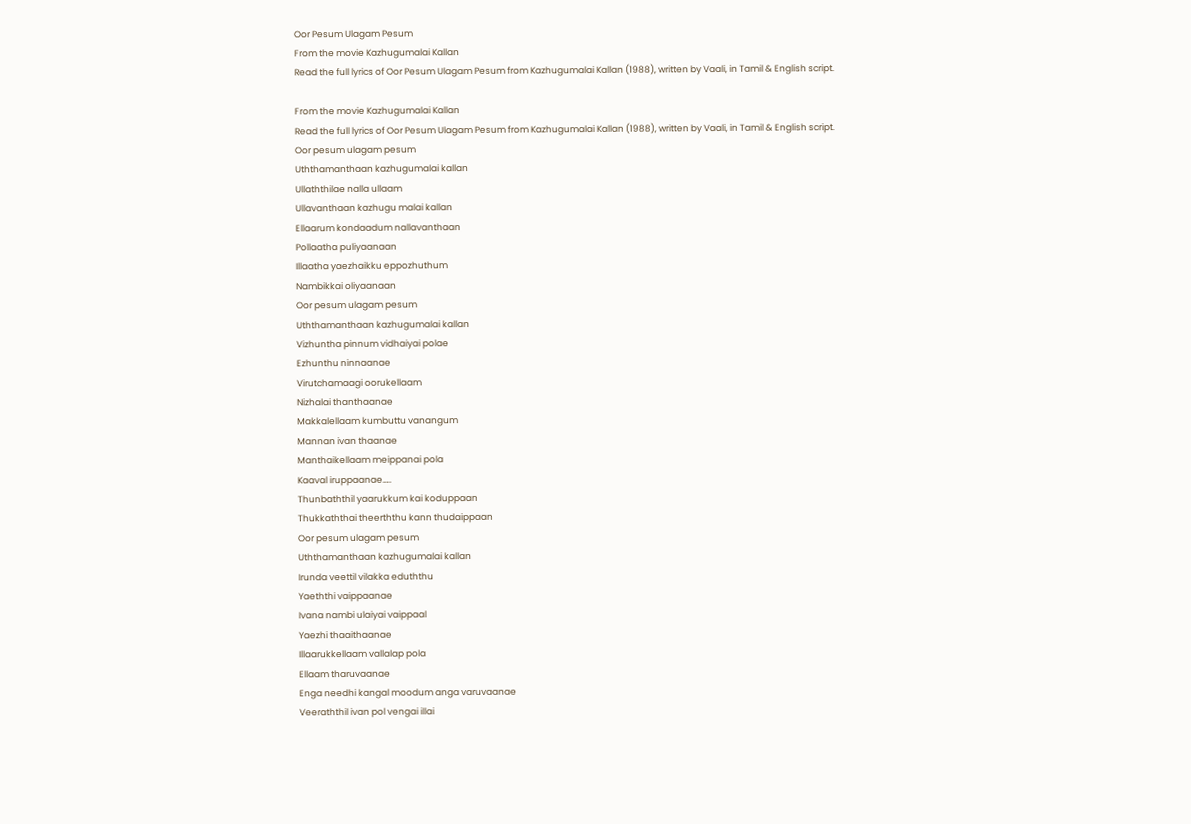Oor Pesum Ulagam Pesum
From the movie Kazhugumalai Kallan
Read the full lyrics of Oor Pesum Ulagam Pesum from Kazhugumalai Kallan (1988), written by Vaali, in Tamil & English script.

From the movie Kazhugumalai Kallan
Read the full lyrics of Oor Pesum Ulagam Pesum from Kazhugumalai Kallan (1988), written by Vaali, in Tamil & English script.
Oor pesum ulagam pesum
Uththamanthaan kazhugumalai kallan
Ullaththilae nalla ullaam
Ullavanthaan kazhugu malai kallan
Ellaarum kondaadum nallavanthaan
Pollaatha puliyaanaan
Illaatha yaezhaikku eppozhuthum
Nambikkai oliyaanaan
Oor pesum ulagam pesum
Uththamanthaan kazhugumalai kallan
Vizhuntha pinnum vidhaiyai polae
Ezhunthu ninnaanae
Virutchamaagi oorukellaam
Nizhalai thanthaanae
Makkalellaam kumbuttu vanangum
Mannan ivan thaanae
Manthaikellaam meippanai pola
Kaaval iruppaanae…..
Thunbaththil yaarukkum kai koduppaan
Thukkaththai theerththu kann thudaippaan
Oor pesum ulagam pesum
Uththamanthaan kazhugumalai kallan
Irunda veettil vilakka eduththu
Yaeththi vaippaanae
Ivana nambi ulaiyai vaippaal
Yaezhi thaaithaanae
Illaarukkellaam vallalap pola
Ellaam tharuvaanae
Enga needhi kangal moodum anga varuvaanae
Veeraththil ivan pol vengai illai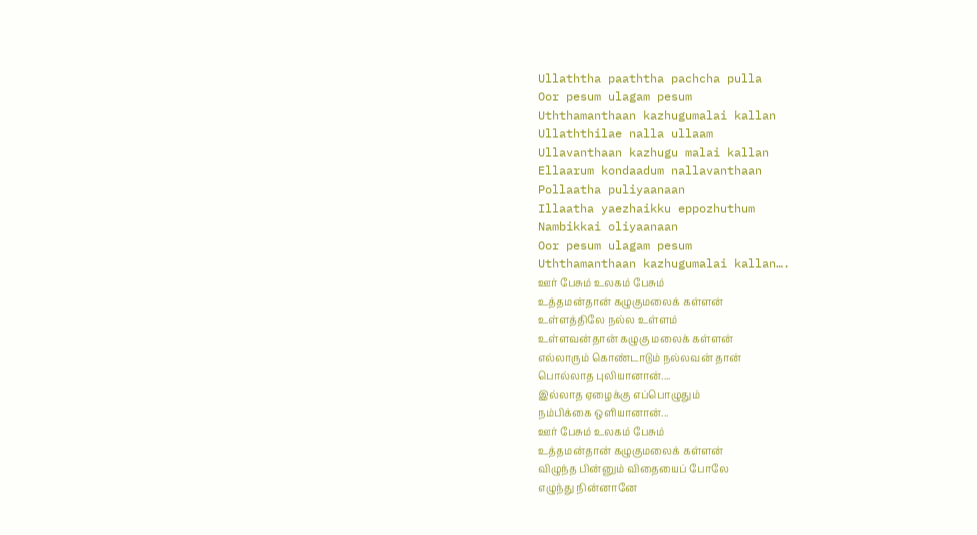Ullaththa paaththa pachcha pulla
Oor pesum ulagam pesum
Uththamanthaan kazhugumalai kallan
Ullaththilae nalla ullaam
Ullavanthaan kazhugu malai kallan
Ellaarum kondaadum nallavanthaan
Pollaatha puliyaanaan
Illaatha yaezhaikku eppozhuthum
Nambikkai oliyaanaan
Oor pesum ulagam pesum
Uththamanthaan kazhugumalai kallan….
ஊர் பேசும் உலகம் பேசும்
உத்தமன்தான் கழுகுமலைக் கள்ளன்
உள்ளத்திலே நல்ல உள்ளம்
உள்ளவன்தான் கழுகு மலைக் கள்ளன்
எல்லாரும் கொண்டாடும் நல்லவன் தான்
பொல்லாத புலியானான்....
இல்லாத ஏழைக்கு எப்பொழுதும்
நம்பிக்கை ஒளியானான்...
ஊர் பேசும் உலகம் பேசும்
உத்தமன்தான் கழுகுமலைக் கள்ளன்
விழுந்த பின்னும் விதையைப் போலே
எழுந்து நின்னானே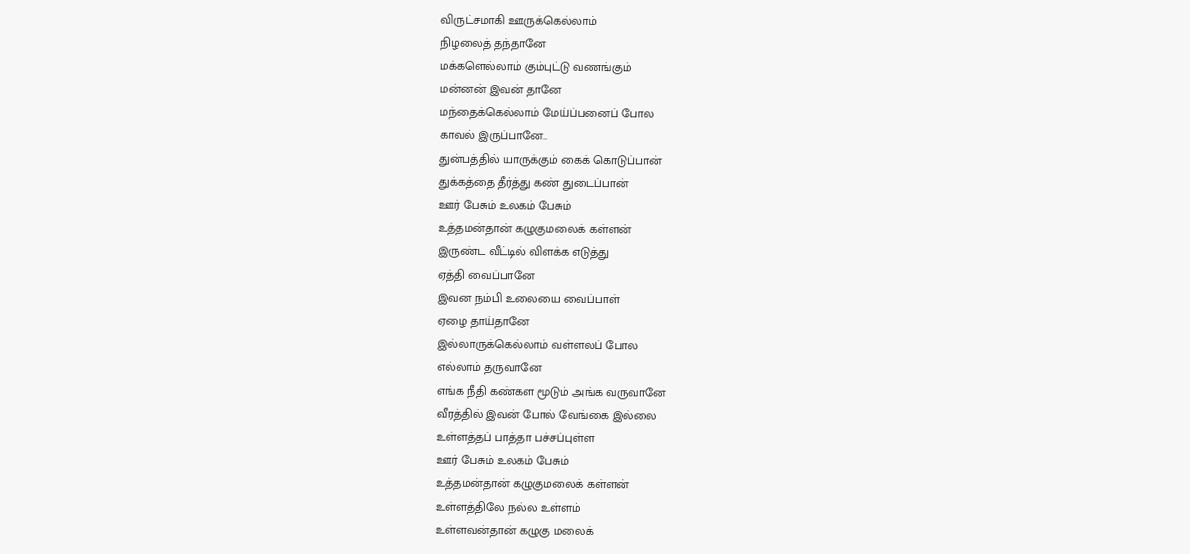விருட்சமாகி ஊருக்கெல்லாம்
நிழலைத் தந்தானே
மக்களெல்லாம் கும்புட்டு வணங்கும்
மன்னன் இவன் தானே
மந்தைக்கெல்லாம் மேய்ப்பனைப் போல
காவல் இருப்பானே..
துன்பத்தில் யாருக்கும் கைக் கொடுப்பான்
துக்கத்தை தீர்த்து கண் துடைப்பான்
ஊர் பேசும் உலகம் பேசும்
உத்தமன்தான் கழுகுமலைக் கள்ளன்
இருண்ட வீட்டில் விளக்க எடுத்து
ஏத்தி வைப்பானே
இவன நம்பி உலையை வைப்பாள்
ஏழை தாய்தானே
இல்லாருக்கெல்லாம் வள்ளலப் போல
எல்லாம் தருவானே
எங்க நீதி கண்கள மூடும் அங்க வருவானே
வீரத்தில் இவன் போல் வேங்கை இல்லை
உள்ளத்தப் பாத்தா பச்சப்புள்ள
ஊர் பேசும் உலகம் பேசும்
உத்தமன்தான் கழுகுமலைக் கள்ளன்
உள்ளத்திலே நல்ல உள்ளம்
உள்ளவன்தான் கழுகு மலைக்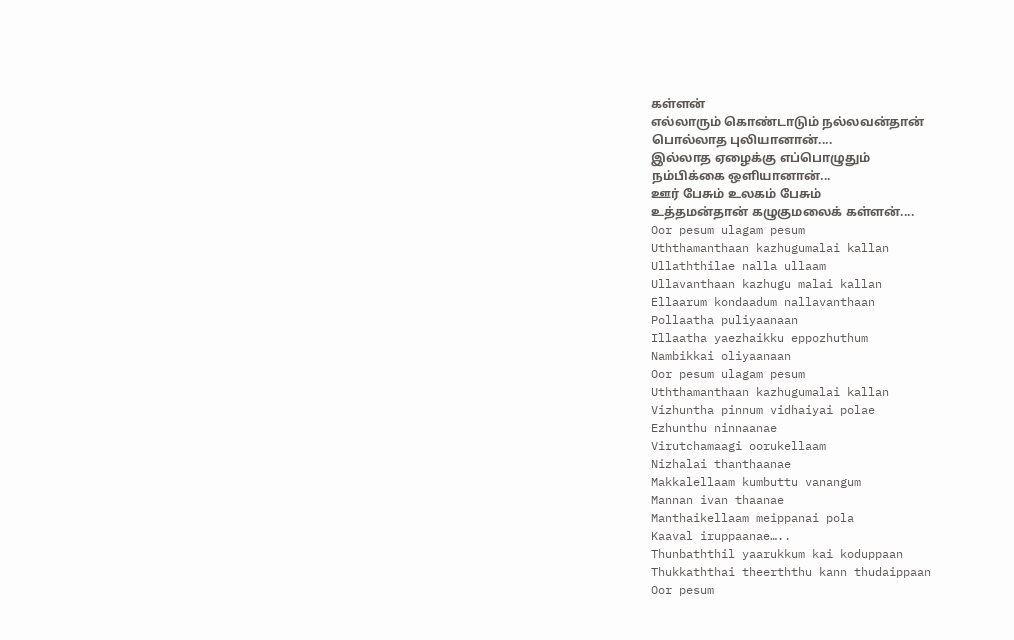கள்ளன்
எல்லாரும் கொண்டாடும் நல்லவன்தான்
பொல்லாத புலியானான்....
இல்லாத ஏழைக்கு எப்பொழுதும்
நம்பிக்கை ஒளியானான்...
ஊர் பேசும் உலகம் பேசும்
உத்தமன்தான் கழுகுமலைக் கள்ளன்....
Oor pesum ulagam pesum
Uththamanthaan kazhugumalai kallan
Ullaththilae nalla ullaam
Ullavanthaan kazhugu malai kallan
Ellaarum kondaadum nallavanthaan
Pollaatha puliyaanaan
Illaatha yaezhaikku eppozhuthum
Nambikkai oliyaanaan
Oor pesum ulagam pesum
Uththamanthaan kazhugumalai kallan
Vizhuntha pinnum vidhaiyai polae
Ezhunthu ninnaanae
Virutchamaagi oorukellaam
Nizhalai thanthaanae
Makkalellaam kumbuttu vanangum
Mannan ivan thaanae
Manthaikellaam meippanai pola
Kaaval iruppaanae…..
Thunbaththil yaarukkum kai koduppaan
Thukkaththai theerththu kann thudaippaan
Oor pesum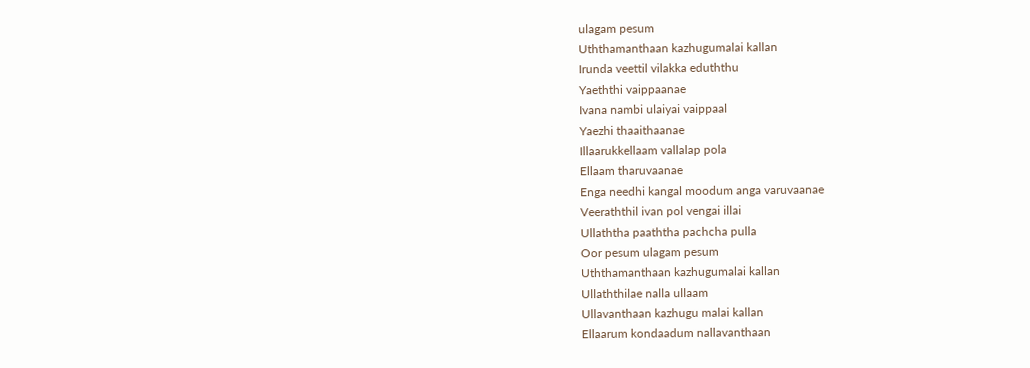ulagam pesum
Uththamanthaan kazhugumalai kallan
Irunda veettil vilakka eduththu
Yaeththi vaippaanae
Ivana nambi ulaiyai vaippaal
Yaezhi thaaithaanae
Illaarukkellaam vallalap pola
Ellaam tharuvaanae
Enga needhi kangal moodum anga varuvaanae
Veeraththil ivan pol vengai illai
Ullaththa paaththa pachcha pulla
Oor pesum ulagam pesum
Uththamanthaan kazhugumalai kallan
Ullaththilae nalla ullaam
Ullavanthaan kazhugu malai kallan
Ellaarum kondaadum nallavanthaan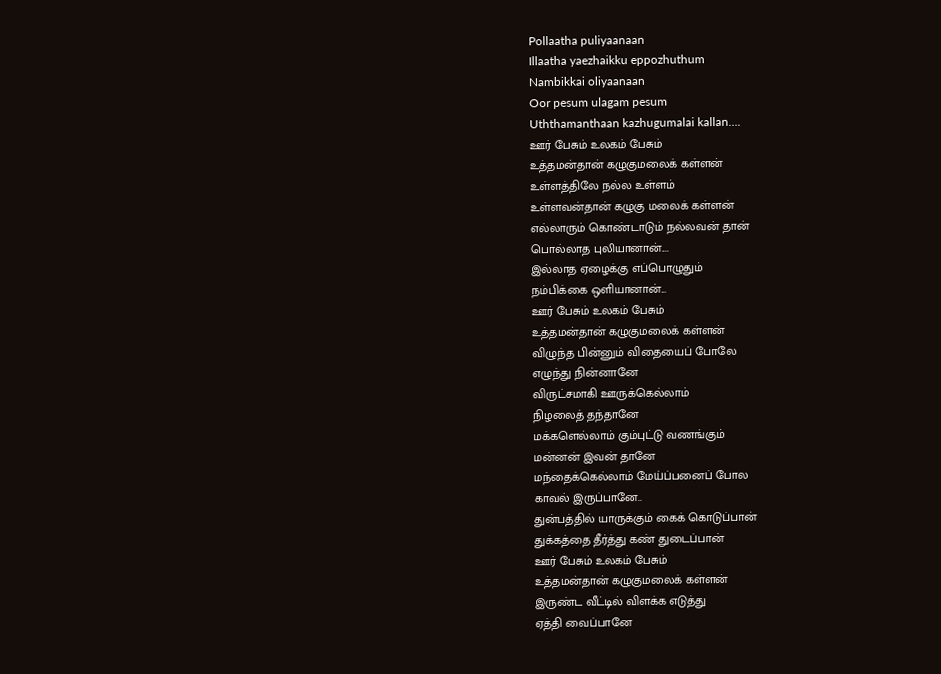Pollaatha puliyaanaan
Illaatha yaezhaikku eppozhuthum
Nambikkai oliyaanaan
Oor pesum ulagam pesum
Uththamanthaan kazhugumalai kallan….
ஊர் பேசும் உலகம் பேசும்
உத்தமன்தான் கழுகுமலைக் கள்ளன்
உள்ளத்திலே நல்ல உள்ளம்
உள்ளவன்தான் கழுகு மலைக் கள்ளன்
எல்லாரும் கொண்டாடும் நல்லவன் தான்
பொல்லாத புலியானான்....
இல்லாத ஏழைக்கு எப்பொழுதும்
நம்பிக்கை ஒளியானான்...
ஊர் பேசும் உலகம் பேசும்
உத்தமன்தான் கழுகுமலைக் கள்ளன்
விழுந்த பின்னும் விதையைப் போலே
எழுந்து நின்னானே
விருட்சமாகி ஊருக்கெல்லாம்
நிழலைத் தந்தானே
மக்களெல்லாம் கும்புட்டு வணங்கும்
மன்னன் இவன் தானே
மந்தைக்கெல்லாம் மேய்ப்பனைப் போல
காவல் இருப்பானே..
துன்பத்தில் யாருக்கும் கைக் கொடுப்பான்
துக்கத்தை தீர்த்து கண் துடைப்பான்
ஊர் பேசும் உலகம் பேசும்
உத்தமன்தான் கழுகுமலைக் கள்ளன்
இருண்ட வீட்டில் விளக்க எடுத்து
ஏத்தி வைப்பானே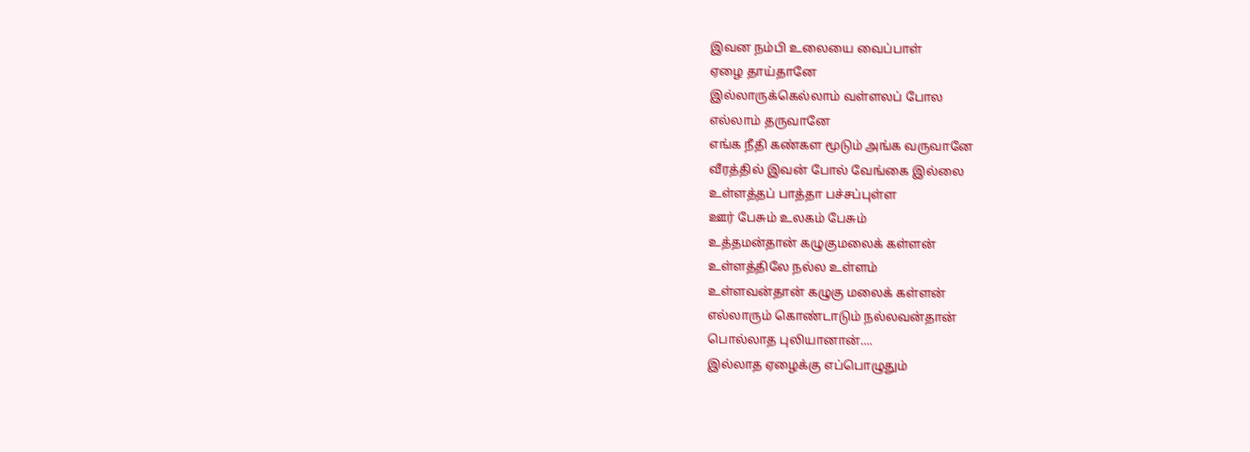இவன நம்பி உலையை வைப்பாள்
ஏழை தாய்தானே
இல்லாருக்கெல்லாம் வள்ளலப் போல
எல்லாம் தருவானே
எங்க நீதி கண்கள மூடும் அங்க வருவானே
வீரத்தில் இவன் போல் வேங்கை இல்லை
உள்ளத்தப் பாத்தா பச்சப்புள்ள
ஊர் பேசும் உலகம் பேசும்
உத்தமன்தான் கழுகுமலைக் கள்ளன்
உள்ளத்திலே நல்ல உள்ளம்
உள்ளவன்தான் கழுகு மலைக் கள்ளன்
எல்லாரும் கொண்டாடும் நல்லவன்தான்
பொல்லாத புலியானான்....
இல்லாத ஏழைக்கு எப்பொழுதும்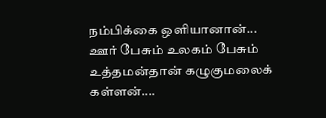நம்பிக்கை ஒளியானான்...
ஊர் பேசும் உலகம் பேசும்
உத்தமன்தான் கழுகுமலைக் கள்ளன்....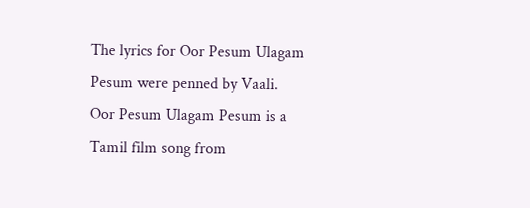The lyrics for Oor Pesum Ulagam Pesum were penned by Vaali.
Oor Pesum Ulagam Pesum is a Tamil film song from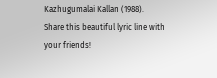Kazhugumalai Kallan (1988).
Share this beautiful lyric line with your friends!